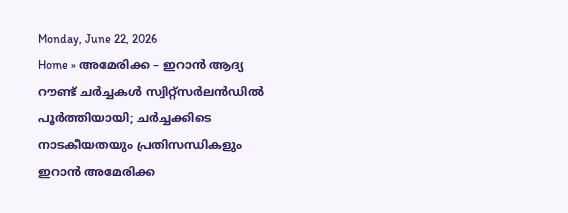Monday, June 22, 2026
Home » അമേരിക്ക – ഇറാൻ ആദ്യ റൗണ്ട് ചർച്ചകൾ സ്വിറ്റ്സർലൻഡിൽ പൂർത്തിയായി; ചർച്ചക്കിടെ നാടകീയതയും പ്രതിസന്ധികളും
ഇറാൻ അമേരിക്ക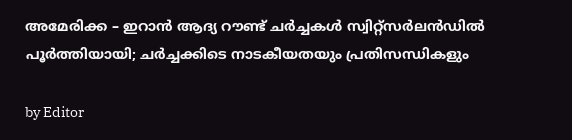അമേരിക്ക – ഇറാൻ ആദ്യ റൗണ്ട് ചർച്ചകൾ സ്വിറ്റ്സർലൻഡിൽ പൂർത്തിയായി; ചർച്ചക്കിടെ നാടകീയതയും പ്രതിസന്ധികളും

by Editor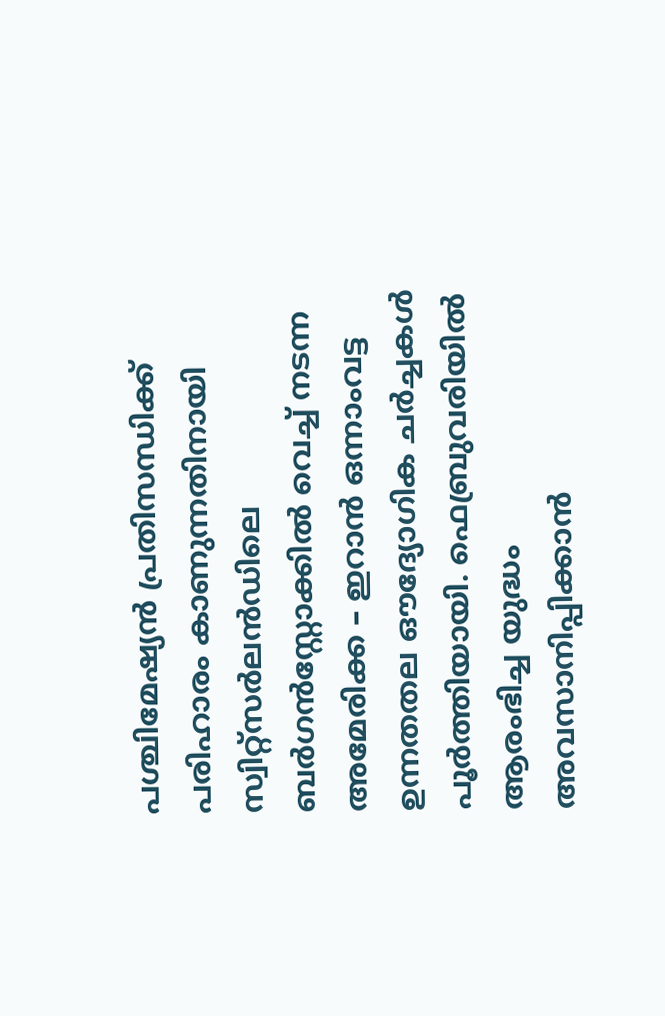പശ്ചിമേഷ്യൻ പ്രതിസന്ധിക്ക് പരിഹാരം കാണുന്നതിനായി സ്വിറ്റ്‌സർലൻഡിലെ ബർഗൻസ്റ്റോക്കിൽ വെച്ച് നടന്ന അമേരിക്ക – ഇറാൻ ഒന്നാംവട്ട ഉന്നതതല ഔദ്യോഗിക ചർച്ചകൾ പൂർത്തിയായി. ഫെബ്രുവരിയിൽ ആരംഭിച്ച യുദ്ധം അവസാനിപ്പിക്കാൻ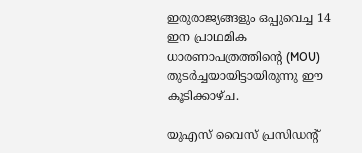ഇരുരാജ്യങ്ങളും ഒപ്പുവെച്ച 14 ഇന പ്രാഥമിക ധാരണാപത്രത്തിന്റെ (MOU) തുടർച്ചയായിട്ടായിരുന്നു ഈ കൂടിക്കാഴ്ച.

യുഎസ് വൈസ് പ്രസിഡന്റ്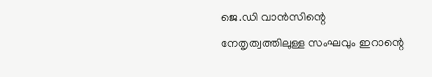ജെ.ഡി വാൻസിന്റെ നേതൃത്വത്തിലുള്ള സംഘവും ഇറാന്റെ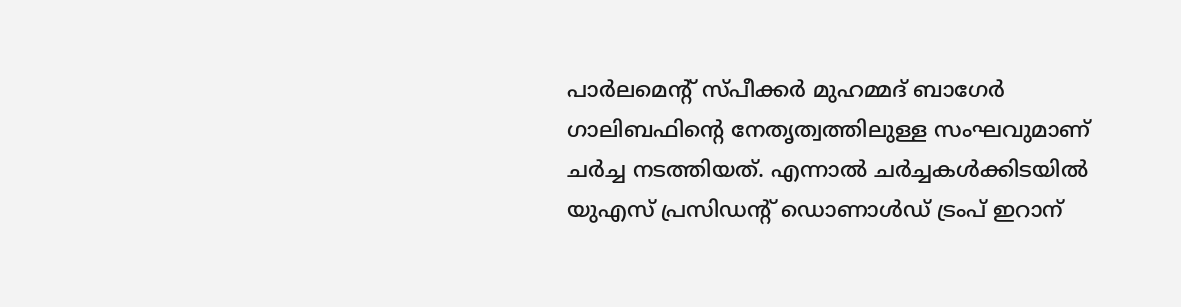പാർലമെന്റ് സ്പീക്കർ മുഹമ്മദ് ബാഗേർ ഗാലിബഫിന്റെ നേതൃത്വത്തിലുള്ള സംഘവുമാണ് ചർച്ച നടത്തിയത്. എന്നാൽ ചർച്ചകൾക്കിടയിൽ യുഎസ് പ്രസിഡന്റ് ഡൊണാൾഡ് ട്രംപ് ഇറാന്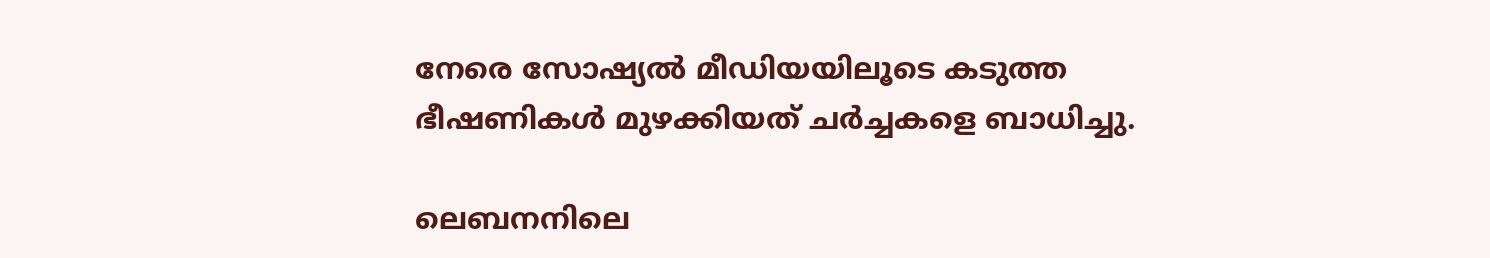നേരെ സോഷ്യൽ മീഡിയയിലൂടെ കടുത്ത ഭീഷണികൾ മുഴക്കിയത് ചർച്ചകളെ ബാധിച്ചു.

ലെബനനിലെ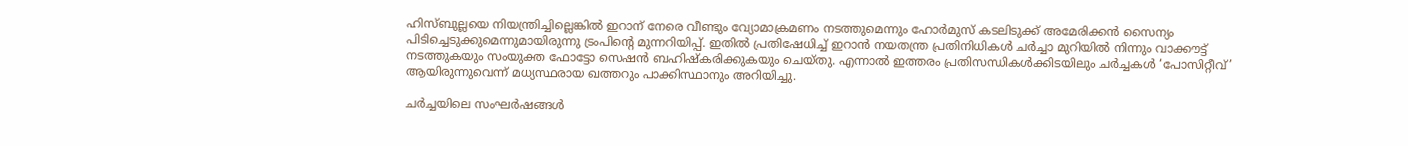ഹിസ്ബുല്ലയെ നിയന്ത്രിച്ചില്ലെങ്കിൽ ഇറാന് നേരെ വീണ്ടും വ്യോമാക്രമണം നടത്തുമെന്നും ഹോർമുസ് കടലിടുക്ക് അമേരിക്കൻ സൈന്യം പിടിച്ചെടുക്കുമെന്നുമായിരുന്നു ട്രംപിന്റെ മുന്നറിയിപ്പ്. ഇതിൽ പ്രതിഷേധിച്ച് ഇറാൻ നയതന്ത്ര പ്രതിനിധികൾ ചർച്ചാ മുറിയിൽ നിന്നും വാക്കൗട്ട് നടത്തുകയും സംയുക്ത ഫോട്ടോ സെഷൻ ബഹിഷ്‌കരിക്കുകയും ചെയ്തു. എന്നാൽ ഇത്തരം പ്രതിസന്ധികൾക്കിടയിലും ചർച്ചകൾ ‘പോസിറ്റീവ്’ ആയിരുന്നുവെന്ന് മധ്യസ്ഥരായ ഖത്തറും പാക്കിസ്ഥാനും അറിയിച്ചു.

ചർച്ചയിലെ സംഘർഷങ്ങൾ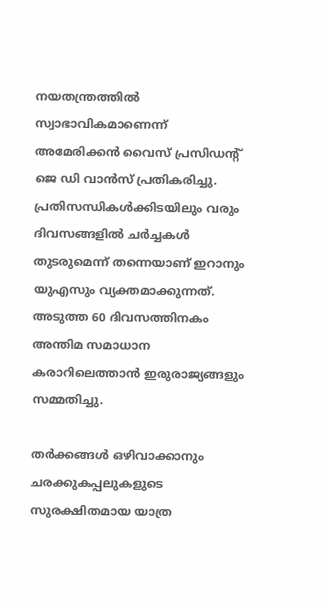നയതന്ത്രത്തിൽ സ്വാഭാവികമാണെന്ന് അമേരിക്കൻ വൈസ് പ്രസിഡന്റ് ജെ ഡി വാൻസ് പ്രതികരിച്ചു. പ്രതിസന്ധികൾക്കിടയിലും വരും ദിവസങ്ങളിൽ ചർച്ചകൾ തുടരുമെന്ന് തന്നെയാണ് ഇറാനും യുഎസും വ്യക്തമാക്കുന്നത്. അടുത്ത 60 ദിവസത്തിനകം അന്തിമ സമാധാന കരാറിലെത്താൻ ഇരുരാജ്യങ്ങളും സമ്മതിച്ചു.

തർക്കങ്ങൾ ഒഴിവാക്കാനും ചരക്കുകപ്പലുകളുടെ സുരക്ഷിതമായ യാത്ര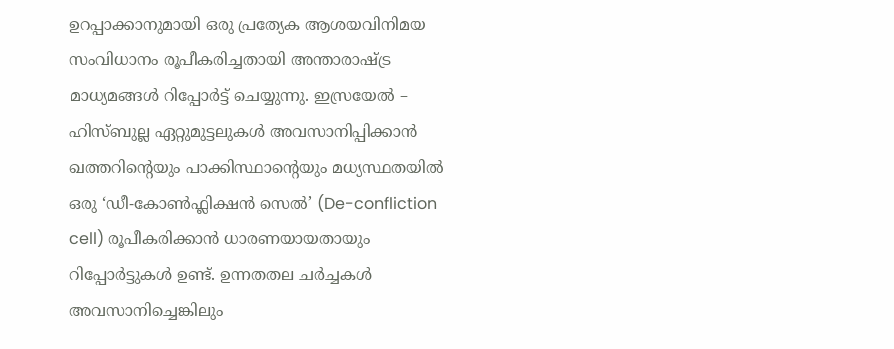ഉറപ്പാക്കാനുമായി ഒരു പ്രത്യേക ആശയവിനിമയ സംവിധാനം രൂപീകരിച്ചതായി അന്താരാഷ്ട്ര മാധ്യമങ്ങൾ റിപ്പോർട്ട് ചെയ്യുന്നു. ഇസ്രയേൽ – ഹിസ്ബുല്ല ഏറ്റുമുട്ടലുകൾ അവസാനിപ്പിക്കാൻ ഖത്തറിന്റെയും പാക്കിസ്ഥാന്റെയും മധ്യസ്ഥതയിൽ ഒരു ‘ഡീ-കോൺഫ്ലിക്ഷൻ സെൽ’ (De-confliction cell) രൂപീകരിക്കാൻ ധാരണയായതായും റിപ്പോർട്ടുകൾ ഉണ്ട്. ഉന്നതതല ചർച്ചകൾ അവസാനിച്ചെങ്കിലും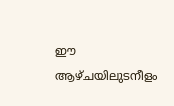ഈ ആഴ്ചയിലുടനീളം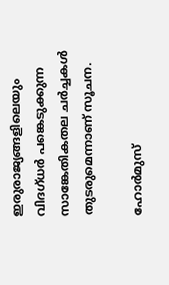ഇരുരാജ്യങ്ങളിലെയും വിദഗ്ധർ പങ്കെടുക്കുന്ന സാങ്കേതികതല ചർച്ചകൾ തുടരുമെന്നാണ് സൂചന.

ഹോർമുസ്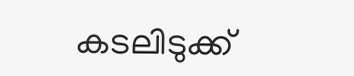കടലിടുക്ക്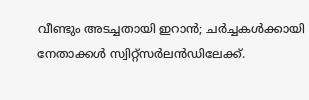വീണ്ടും അടച്ചതായി ഇറാൻ; ചർച്ചകൾക്കായി നേതാക്കള്‍ സ്വിറ്റ്‌സർലൻഡിലേക്ക്.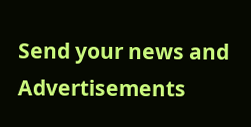Send your news and Advertisements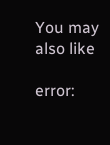You may also like

error: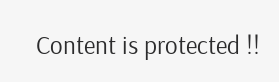Content is protected !!